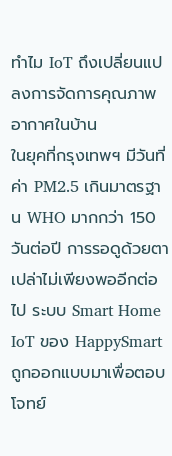ทำไม IoT ถึงเปลี่ยนแปลงการจัดการคุณภาพอากาศในบ้าน
ในยุคที่กรุงเทพฯ มีวันที่ค่า PM2.5 เกินมาตรฐาน WHO มากกว่า 150 วันต่อปี การรอดูด้วยตาเปล่าไม่เพียงพออีกต่อไป ระบบ Smart Home IoT ของ HappySmart ถูกออกแบบมาเพื่อตอบโจทย์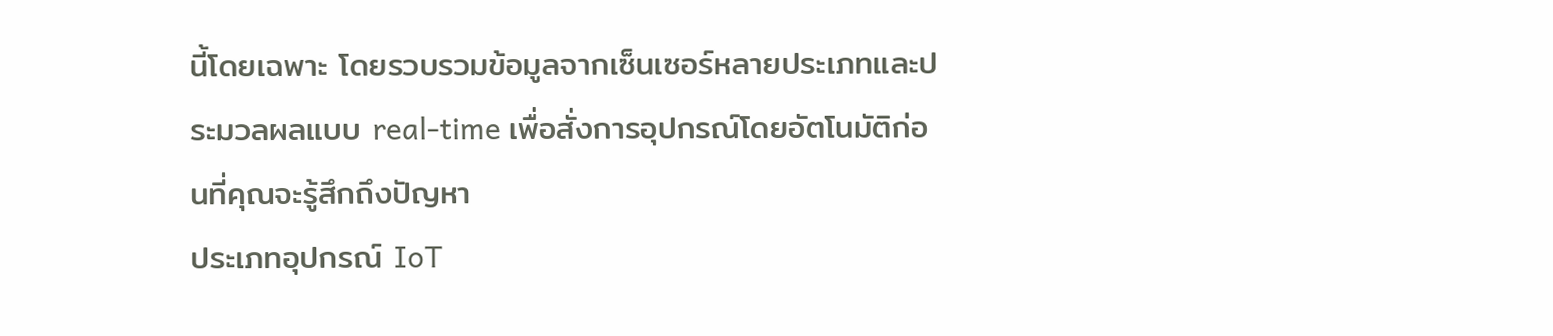นี้โดยเฉพาะ โดยรวบรวมข้อมูลจากเซ็นเซอร์หลายประเภทและประมวลผลแบบ real-time เพื่อสั่งการอุปกรณ์โดยอัตโนมัติก่อนที่คุณจะรู้สึกถึงปัญหา
ประเภทอุปกรณ์ IoT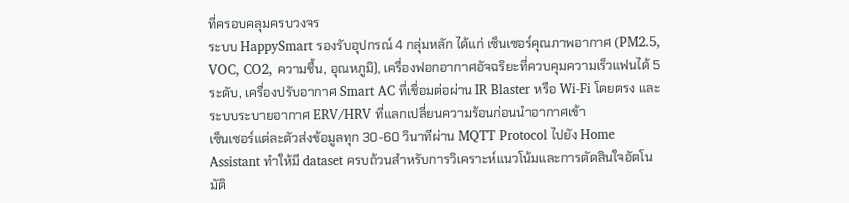ที่ครอบคลุมครบวงจร
ระบบ HappySmart รองรับอุปกรณ์ 4 กลุ่มหลัก ได้แก่ เซ็นเซอร์คุณภาพอากาศ (PM2.5, VOC, CO2, ความชื้น, อุณหภูมิ), เครื่องฟอกอากาศอัจฉริยะที่ควบคุมความเร็วแฟนได้ 5 ระดับ, เครื่องปรับอากาศ Smart AC ที่เชื่อมต่อผ่าน IR Blaster หรือ Wi-Fi โดยตรง และระบบระบายอากาศ ERV/HRV ที่แลกเปลี่ยนความร้อนก่อนนำอากาศเข้า
เซ็นเซอร์แต่ละตัวส่งข้อมูลทุก 30-60 วินาทีผ่าน MQTT Protocol ไปยัง Home Assistant ทำให้มี dataset ครบถ้วนสำหรับการวิเคราะห์แนวโน้มและการตัดสินใจอัตโนมัติ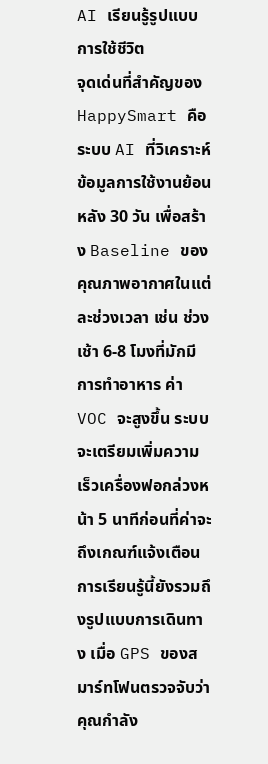AI เรียนรู้รูปแบบการใช้ชีวิต
จุดเด่นที่สำคัญของ HappySmart คือระบบ AI ที่วิเคราะห์ข้อมูลการใช้งานย้อนหลัง 30 วัน เพื่อสร้าง Baseline ของคุณภาพอากาศในแต่ละช่วงเวลา เช่น ช่วงเช้า 6-8 โมงที่มักมีการทำอาหาร ค่า VOC จะสูงขึ้น ระบบจะเตรียมเพิ่มความเร็วเครื่องฟอกล่วงหน้า 5 นาทีก่อนที่ค่าจะถึงเกณฑ์แจ้งเตือน
การเรียนรู้นี้ยังรวมถึงรูปแบบการเดินทาง เมื่อ GPS ของสมาร์ทโฟนตรวจจับว่าคุณกำลัง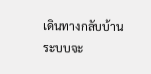เดินทางกลับบ้าน ระบบจะ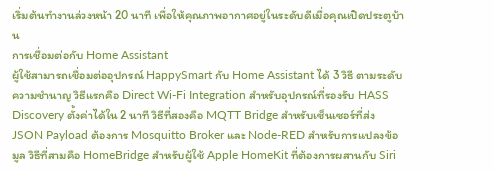เริ่มต้นทำงานล่วงหน้า 20 นาที เพื่อให้คุณภาพอากาศอยู่ในระดับดีเมื่อคุณเปิดประตูบ้าน
การเชื่อมต่อกับ Home Assistant
ผู้ใช้สามารถเชื่อมต่ออุปกรณ์ HappySmart กับ Home Assistant ได้ 3 วิธี ตามระดับความชำนาญ วิธีแรกคือ Direct Wi-Fi Integration สำหรับอุปกรณ์ที่รองรับ HASS Discovery ตั้งค่าได้ใน 2 นาที วิธีที่สองคือ MQTT Bridge สำหรับเซ็นเซอร์ที่ส่ง JSON Payload ต้องการ Mosquitto Broker และ Node-RED สำหรับการแปลงข้อมูล วิธีที่สามคือ HomeBridge สำหรับผู้ใช้ Apple HomeKit ที่ต้องการผสานกับ Siri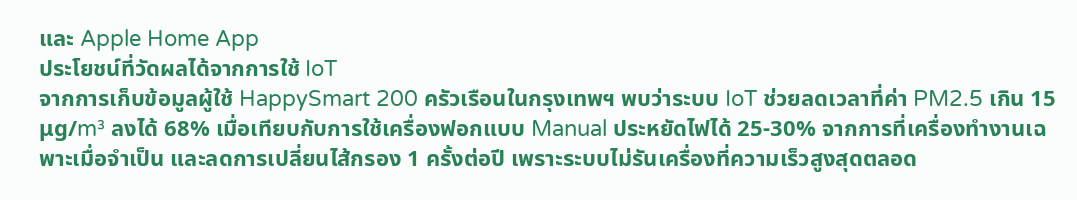และ Apple Home App
ประโยชน์ที่วัดผลได้จากการใช้ IoT
จากการเก็บข้อมูลผู้ใช้ HappySmart 200 ครัวเรือนในกรุงเทพฯ พบว่าระบบ IoT ช่วยลดเวลาที่ค่า PM2.5 เกิน 15 μg/m³ ลงได้ 68% เมื่อเทียบกับการใช้เครื่องฟอกแบบ Manual ประหยัดไฟได้ 25-30% จากการที่เครื่องทำงานเฉพาะเมื่อจำเป็น และลดการเปลี่ยนไส้กรอง 1 ครั้งต่อปี เพราะระบบไม่รันเครื่องที่ความเร็วสูงสุดตลอด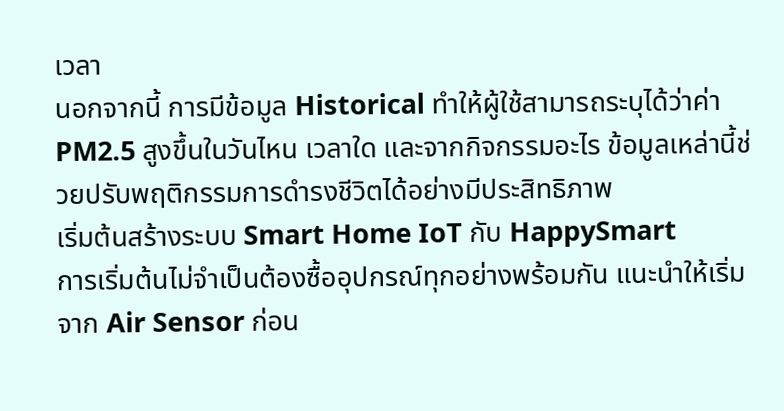เวลา
นอกจากนี้ การมีข้อมูล Historical ทำให้ผู้ใช้สามารถระบุได้ว่าค่า PM2.5 สูงขึ้นในวันไหน เวลาใด และจากกิจกรรมอะไร ข้อมูลเหล่านี้ช่วยปรับพฤติกรรมการดำรงชีวิตได้อย่างมีประสิทธิภาพ
เริ่มต้นสร้างระบบ Smart Home IoT กับ HappySmart
การเริ่มต้นไม่จำเป็นต้องซื้ออุปกรณ์ทุกอย่างพร้อมกัน แนะนำให้เริ่มจาก Air Sensor ก่อน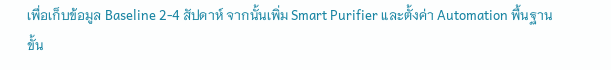เพื่อเก็บข้อมูล Baseline 2-4 สัปดาห์ จากนั้นเพิ่ม Smart Purifier และตั้งค่า Automation พื้นฐาน ขั้น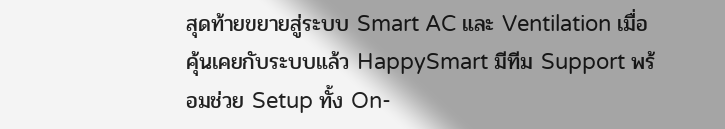สุดท้ายขยายสู่ระบบ Smart AC และ Ventilation เมื่อคุ้นเคยกับระบบแล้ว HappySmart มีทีม Support พร้อมช่วย Setup ทั้ง On-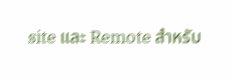site และ Remote สำหรับ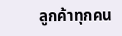ลูกค้าทุกคน